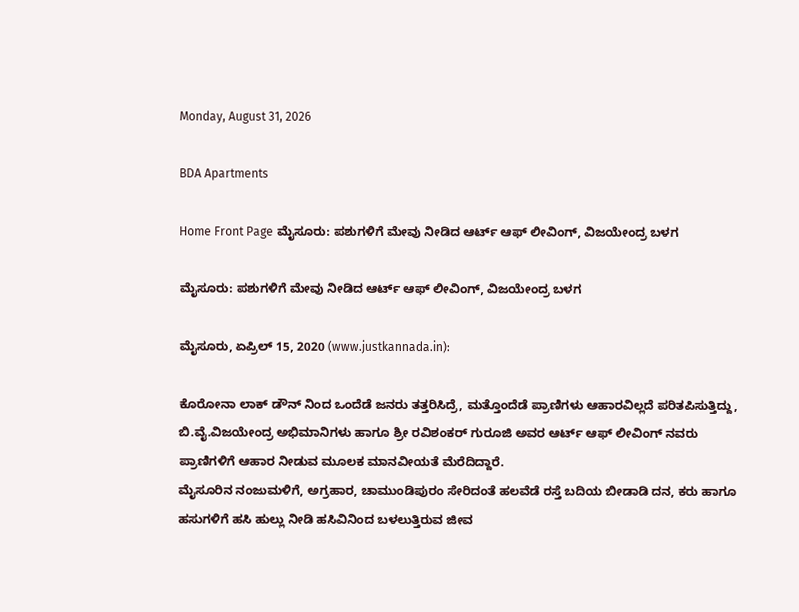Monday, August 31, 2026

BDA Apartments

Home Front Page ಮೈಸೂರು: ಪಶುಗಳಿಗೆ ಮೇವು ನೀಡಿದ ಆರ್ಟ್ ಆಫ್ ಲೀವಿಂಗ್, ವಿಜಯೇಂದ್ರ ಬಳಗ

ಮೈಸೂರು: ಪಶುಗಳಿಗೆ ಮೇವು ನೀಡಿದ ಆರ್ಟ್ ಆಫ್ ಲೀವಿಂಗ್, ವಿಜಯೇಂದ್ರ ಬಳಗ

ಮೈಸೂರು, ಏಪ್ರಿಲ್ 15, 2020 (www.justkannada.in):

ಕೊರೋನಾ ಲಾಕ್ ಡೌನ್ ನಿಂದ ಒಂದೆಡೆ ಜನರು ತತ್ತರಿಸಿದ್ರೆ, ಮತ್ತೊಂದೆಡೆ ಪ್ರಾಣಿಗಳು ಆಹಾರವಿಲ್ಲದೆ ಪರಿತಪಿಸುತ್ತಿದ್ದು, ಬಿ.ವೈ.ವಿಜಯೇಂದ್ರ ಅಭಿಮಾನಿಗಳು ಹಾಗೂ ಶ್ರೀ ರವಿಶಂಕರ್ ಗುರೂಜಿ ಅವರ ಆರ್ಟ್ ಆಫ್ ಲೀವಿಂಗ್ ನವರು
ಪ್ರಾಣಿಗಳಿಗೆ ಆಹಾರ ನೀಡುವ ಮೂಲಕ ಮಾನವೀಯತೆ ಮೆರೆದಿದ್ದಾರೆ.
ಮೈಸೂರಿನ ನಂಜುಮಳಿಗೆ, ಅಗ್ರಹಾರ, ಚಾಮುಂಡಿಪುರಂ ಸೇರಿದಂತೆ ಹಲವೆಡೆ ರಸ್ತೆ ಬದಿಯ ಬೀಡಾಡಿ ದನ, ಕರು ಹಾಗೂ ಹಸುಗಳಿಗೆ ಹಸಿ ಹುಲ್ಲು ನೀಡಿ ಹಸಿವಿನಿಂದ ಬಳಲುತ್ತಿರುವ ಜೀವ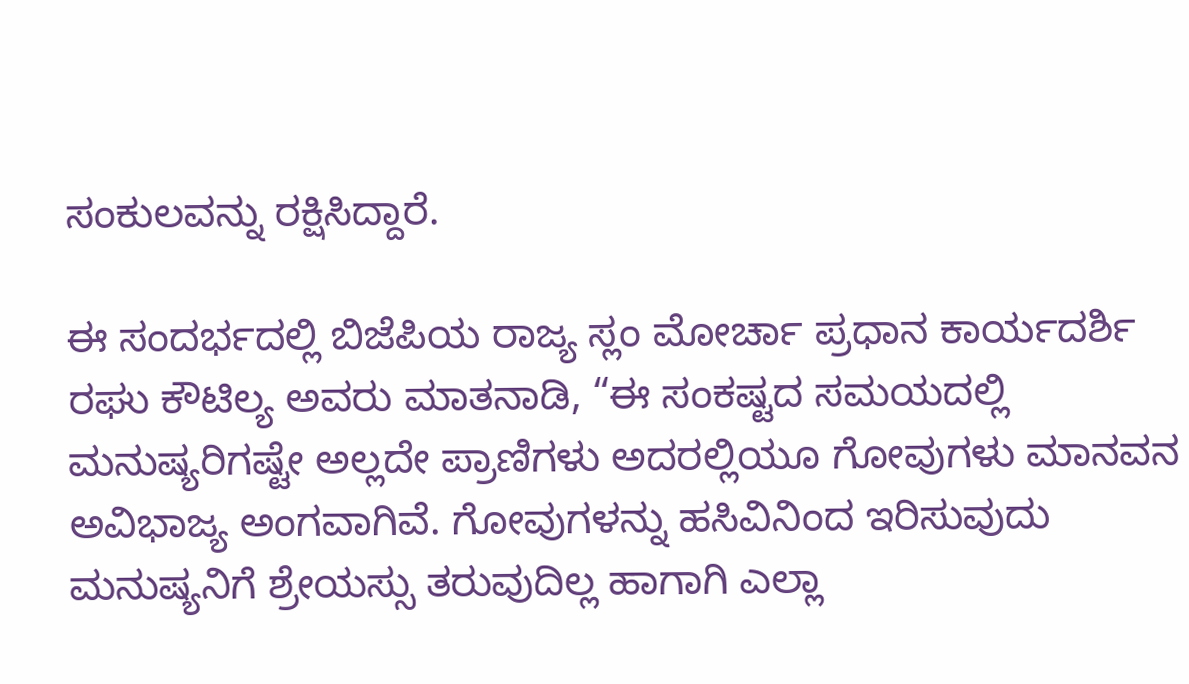ಸಂಕುಲವನ್ನು ರಕ್ಷಿಸಿದ್ದಾರೆ.

ಈ ಸಂದರ್ಭದಲ್ಲಿ ಬಿಜೆಪಿಯ ರಾಜ್ಯ ಸ್ಲಂ ಮೋರ್ಚಾ ಪ್ರಧಾನ ಕಾರ್ಯದರ್ಶಿ
ರಘು ಕೌಟಿಲ್ಯ ಅವರು ಮಾತನಾಡಿ, “ಈ ಸಂಕಷ್ಟದ ಸಮಯದಲ್ಲಿ ಮನುಷ್ಯರಿಗಷ್ಟೇ ಅಲ್ಲದೇ ಪ್ರಾಣಿಗಳು ಅದರಲ್ಲಿಯೂ ಗೋವುಗಳು ಮಾನವನ ಅವಿಭಾಜ್ಯ ಅಂಗವಾಗಿವೆ. ಗೋವುಗಳನ್ನು ಹಸಿವಿನಿಂದ ಇರಿಸುವುದು ಮನುಷ್ಯನಿಗೆ ಶ್ರೇಯಸ್ಸು ತರುವುದಿಲ್ಲ ಹಾಗಾಗಿ ಎಲ್ಲಾ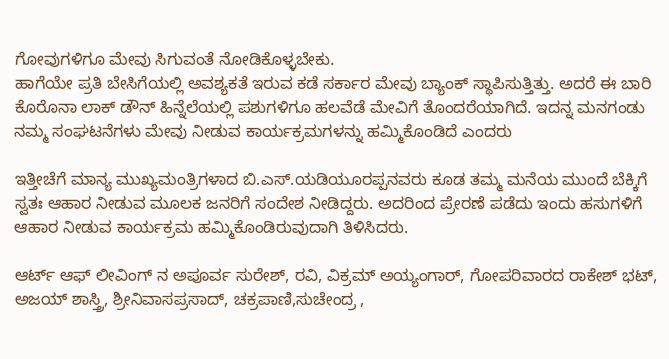ಗೋವುಗಳಿಗೂ ಮೇವು ಸಿಗುವಂತೆ ನೋಡಿಕೊಳ್ಳಬೇಕು.
ಹಾಗೆಯೇ ಪ್ರತಿ ಬೇಸಿಗೆಯಲ್ಲಿ ಅವಶ್ಯಕತೆ ಇರುವ ಕಡೆ ಸರ್ಕಾರ ಮೇವು ಬ್ಯಾಂಕ್ ಸ್ಥಾಪಿಸುತ್ತಿತ್ತು. ಅದರೆ ಈ ಬಾರಿ ಕೊರೊನಾ ಲಾಕ್ ಡೌನ್ ಹಿನ್ನೆಲೆಯಲ್ಲಿ ಪಶುಗಳಿಗೂ ಹಲವೆಡೆ ಮೇವಿಗೆ ತೊಂದರೆಯಾಗಿದೆ. ಇದನ್ನ ಮನಗಂಡು ನಮ್ಮ ಸಂಘಟನೆಗಳು ಮೇವು ನೀಡುವ ಕಾರ್ಯಕ್ರಮಗಳನ್ನು ಹಮ್ಮಿಕೊಂಡಿದೆ ಎಂದರು

ಇತ್ತೀಚೆಗೆ ಮಾನ್ಯ ಮುಖ್ಯಮಂತ್ರಿಗಳಾದ ಬಿ.ಎಸ್.ಯಡಿಯೂರಪ್ಪನವರು ಕೂಡ ತಮ್ಮ ಮನೆಯ ಮುಂದೆ ಬೆಕ್ಕಿಗೆ ಸ್ವತಃ ಆಹಾರ ನೀಡುವ ಮೂಲಕ ಜನರಿಗೆ ಸಂದೇಶ ನೀಡಿದ್ದರು. ಅದರಿಂದ ಪ್ರೇರಣೆ ಪಡೆದು ಇಂದು ಹಸುಗಳಿಗೆ ಆಹಾರ ನೀಡುವ ಕಾರ್ಯಕ್ರಮ ಹಮ್ಮಿಕೊಂಡಿರುವುದಾಗಿ ತಿಳಿಸಿದರು.

ಆರ್ಟ್ ಆಫ್ ಲೀವಿಂಗ್ ನ ಅಪೂರ್ವ ಸುರೇಶ್, ರವಿ, ವಿಕ್ರಮ್ ಅಯ್ಯಂಗಾರ್, ಗೋಪರಿವಾರದ ರಾಕೇಶ್ ಭಟ್, ಅಜಯ್ ಶಾಸ್ತ್ರಿ, ಶ್ರೀನಿವಾಸಪ್ರಸಾದ್, ಚಕ್ರಪಾಣಿ,ಸುಚೇಂದ್ರ ,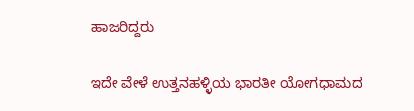ಹಾಜರಿದ್ದರು

ಇದೇ ವೇಳೆ ಉತ್ತನಹಳ್ಳಿಯ ಭಾರತೀ ಯೋಗಧಾಮದ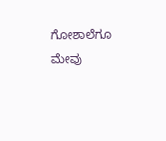ಗೋಶಾಲೆಗೂ ಮೇವು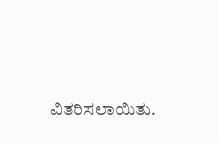ವಿತರಿಸಲಾಯಿತು.